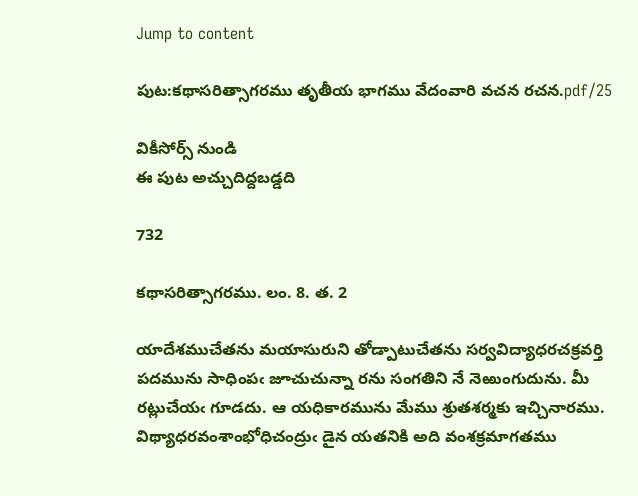Jump to content

పుట:కథాసరిత్సాగరము తృతీయ భాగము వేదంవారి వచన రచన.pdf/25

వికీసోర్స్ నుండి
ఈ పుట అచ్చుదిద్దబడ్డది

732

కథాసరిత్సాగరము. లం. 8. త. 2

యాదేశముచేతను మయాసురుని తోడ్పాటుచేతను సర్వవిద్యాధరచక్రవర్తి పదమును సాధింపఁ జూచుచున్నా రను సంగతిని నే నెఱుంగుదును. మీ రట్లుచేయఁ గూడదు. ఆ యధికారమును మేము శ్రుతశర్మకు ఇచ్చినారము. విథ్యాధరవంశాంభోధిచంద్రుఁ డైన యతనికి అది వంశక్రమాగతము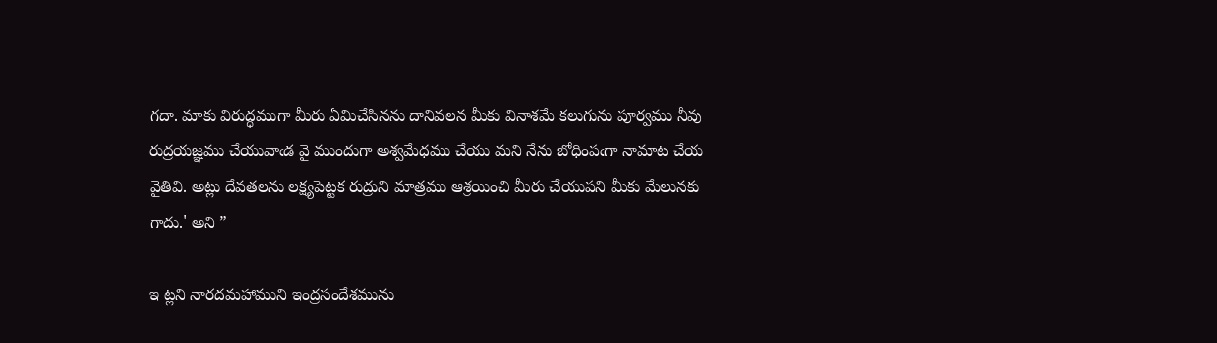గదా. మాకు విరుద్ధముగా మీరు ఏమిచేసినను దానివలన మీకు వినాశమే కలుగును పూర్వము నీవు రుద్రయజ్ఞము చేయువాఁడ వై ముందుగా అశ్వమేధము చేయు మని నేను బోధింపఁగా నామాట చేయ వైతివి. అట్లు దేవతలను లక్ష్యపెట్టక రుద్రుని మాత్రము ఆశ్రయించి మీరు చేయుపని మీకు మేలునకు గాదు.' అని ”

ఇ ట్లని నారదమహాముని ఇంద్రసందేశమును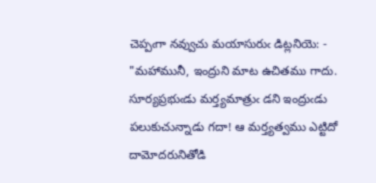చెప్పఁగా నవ్వుచు మయాసురుఁ డిట్లనియె: - "మహామునీ, ఇంద్రుని మాట ఉచితము గాదు. సూర్యప్రభుఁడు మర్త్యమాత్రుఁ డని ఇంద్రుఁడు పలుకుచున్నాడు గదా! ఆ మర్త్యత్వము ఎట్టిదో దామోదరునితోడి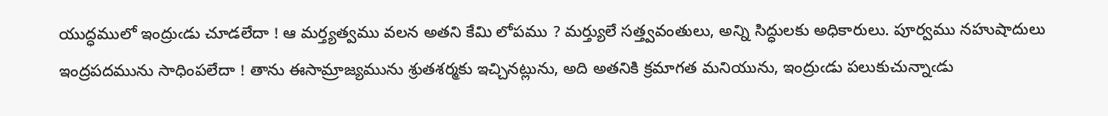యుద్ధములో ఇంద్రుఁడు చూడలేదా ! ఆ మర్త్యత్వము వలన అతని కేమి లోపము ? మర్త్యులే సత్త్వవంతులు, అన్ని సిద్ధులకు అధికారులు. పూర్వము నహుషాదులు ఇంద్రపదమును సాధింపలేదా ! తాను ఈసామ్రాజ్యమును శ్రుతశర్మకు ఇచ్చినట్లును, అది అతనికి క్రమాగత మనియును, ఇంద్రుఁడు పలుకుచున్నాఁడు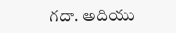గదా. అదియు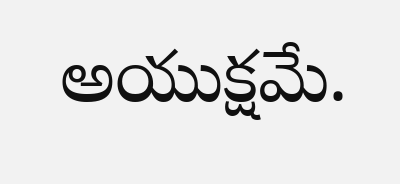అయుక్షమే.